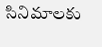సినిమాలకు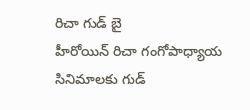రిచా గుడ్ బై
హీరోయిన్ రిచా గంగోపాధ్యాయ సినిమాలకు గుడ్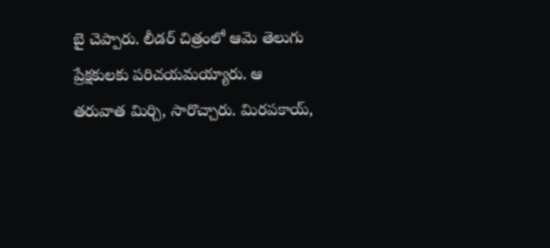బై చెప్పారు. లీడర్ చిత్రంలో ఆమె తెలుగు ప్రేక్షకులకు పరిచయమయ్యారు. ఆ తరువాత మిర్చి, సారొచ్చారు. మిరపకాయ్,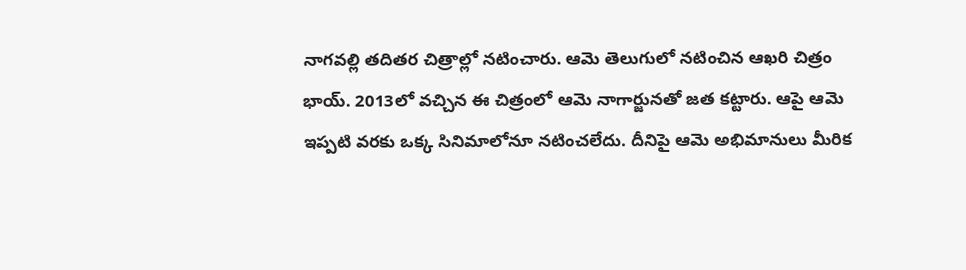నాగవల్లి తదితర చిత్రాల్లో నటించారు. ఆమె తెలుగులో నటించిన ఆఖరి చిత్రం భాయ్. 2013లో వచ్చిన ఈ చిత్రంలో ఆమె నాగార్జునతో జత కట్టారు. ఆపై ఆమె ఇప్పటి వరకు ఒక్క సినిమాలోనూ నటించలేదు. దీనిపై ఆమె అభిమానులు మీరిక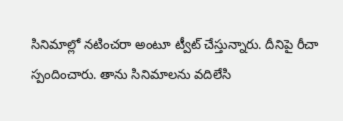సినిమాల్లో నటించరా అంటూ ట్వీట్ చేస్తున్నారు. దీనిపై రీచా స్పందించారు. తాను సినిమాలను వదిలేసి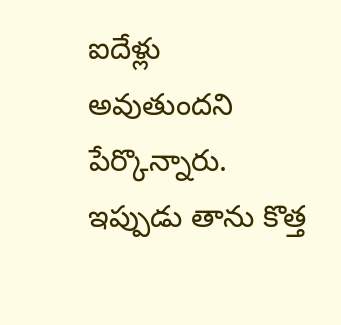ఐదేళ్లు అవుతుందని పేర్కొన్నారు. ఇప్పుడు తాను కొత్త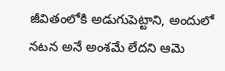జీవితంలోకి అడుగుపెట్టాని, అందులో నటన అనే అంశమే లేదని ఆమె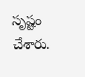సృష్టం చేశారు.